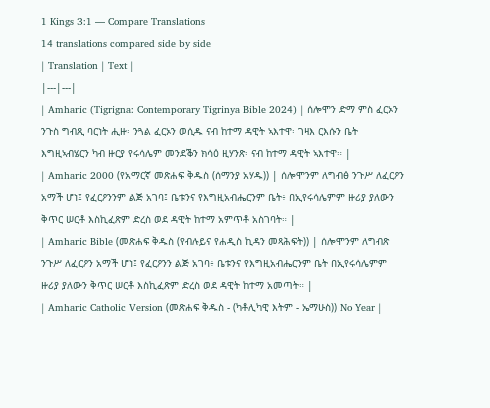1 Kings 3:1 — Compare Translations
14 translations compared side by side
| Translation | Text |
|---|---|
| Amharic (Tigrigna: Contemporary Tigrinya Bible 2024) | ሰሎሞን ድማ ምስ ፈርኦን ንጉስ ግብጺ ባርነት ሒዙ፡ ንጓል ፈርኦን ወሲዱ ናብ ከተማ ዳዊት ኣእተዋ፡ ገዛእ ርእሱን ቤት እግዚኣብሄርን ካብ ዙርያ የሩሳሌም መንደቕን ክሳዕ ዚሃንጽ፡ ናብ ከተማ ዳዊት ኣእተዋ። |
| Amharic 2000 (የአማርኛ መጽሐፍ ቅዱስ (ሰማንያ አሃዱ)) | ሰሎሞንም ለግብፅ ንጉሥ ለፈርዖን አማች ሆነ፤ የፈርዖንንም ልጅ አገባ፤ ቤቱንና የእግዚአብሔርንም ቤት፥ በኢየሩሳሌምም ዙሪያ ያለውን ቅጥር ሠርቶ እስኪፈጽም ድረስ ወደ ዳዊት ከተማ አምጥቶ አስገባት። |
| Amharic Bible (መጽሐፍ ቅዱስ (የብሉይና የሐዲስ ኪዳን መጻሕፍት)) | ሰሎሞንም ለግብጽ ንጉሥ ለፈርዖን አማች ሆነ፤ የፈርዖንን ልጅ አገባ፥ ቤቱንና የእግዚአብሔርንም ቤት በኢየሩሳሌምም ዙሪያ ያለውን ቅጥር ሠርቶ እስኪፈጽም ድረስ ወደ ዳዊት ከተማ አመጣት። |
| Amharic Catholic Version (መጽሐፍ ቅዱስ - (ካቶሊካዊ እትም - ኤማሁስ)) No Year |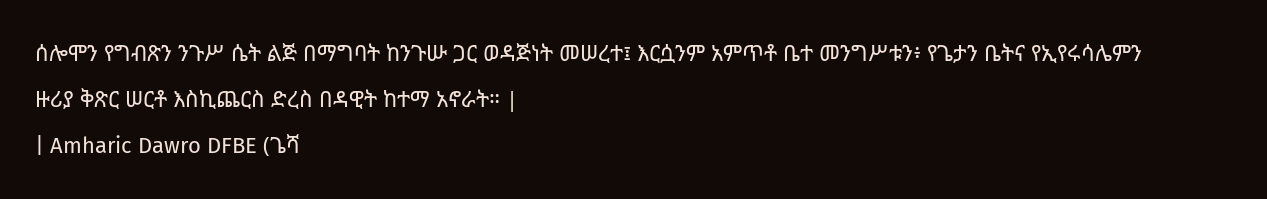ሰሎሞን የግብጽን ንጉሥ ሴት ልጅ በማግባት ከንጉሡ ጋር ወዳጅነት መሠረተ፤ እርሷንም አምጥቶ ቤተ መንግሥቱን፥ የጌታን ቤትና የኢየሩሳሌምን ዙሪያ ቅጽር ሠርቶ እስኪጨርስ ድረስ በዳዊት ከተማ አኖራት። |
| Amharic Dawro DFBE (ጌሻ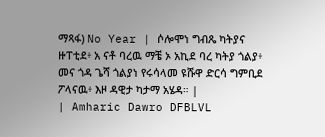ማጻፋ) No Year | ሶሎሞነ ግብጼ ካትያና ዙፐቲደ፥ አ ናቶ ባረዉ ማቼ ኦ አኪደ ባረ ካትያ ጎልያ፥ መና ጎዳ ጌሻ ጎልያነ የሩሳላመ ዩሹዋ ድርሳ ግምቢደ ፖላናዉ፥ እዞ ዳዊታ ካታማ አሄዳ። |
| Amharic Dawro DFBLVL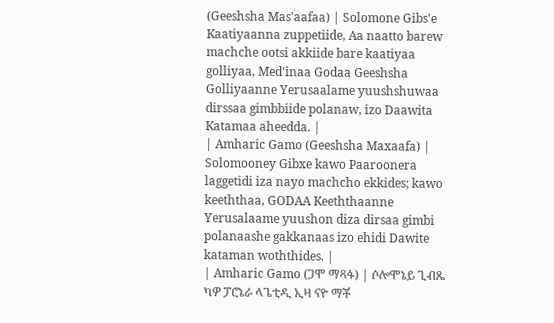(Geeshsha Mas'aafaa) | Solomone Gibs'e Kaatiyaanna zuppetiide, Aa naatto barew machche ootsi akkiide bare kaatiyaa golliyaa, Med'inaa Godaa Geeshsha Golliyaanne Yerusaalame yuushshuwaa dirssaa gimbbiide polanaw, izo Daawita Katamaa aheedda. |
| Amharic Gamo (Geeshsha Maxaafa) | Solomooney Gibxe kawo Paaroonera laggetidi iza nayo machcho ekkides; kawo keeththaa, GODAA Keeththaanne Yerusalaame yuushon diza dirsaa gimbi polanaashe gakkanaas izo ehidi Dawite kataman woththides. |
| Amharic Gamo (ጋሞ ማጻፋ) | ሶሎሞኔይ ጊብጼ ካዎ ፓሮኔራ ላጌቲዲ ኢዛ ናዮ ማቾ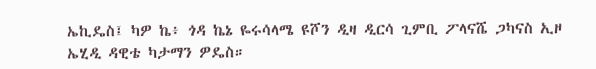ኤኪዴስ፤ ካዎ ኬ፥ ጎዳ ኬኔ ዬሩሳላሜ ዩሾን ዲዛ ዲርሳ ጊምቢ ፖላናሼ ጋካናስ ኢዞ ኤሂዲ ዳዊቴ ካታማን ዎዴስ።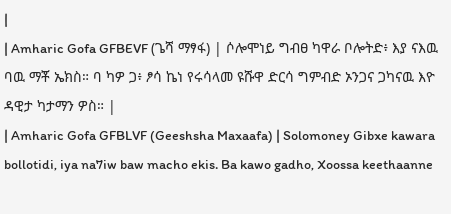|
| Amharic Gofa GFBEVF (ጌሻ ማፃፋ) | ሶሎሞነይ ግብፀ ካዋራ ቦሎትድ፥ እያ ናእዉ ባዉ ማቾ ኤክስ። ባ ካዎ ጋ፥ ፆሳ ኬነ የሩሳላመ ዩሹዋ ድርሳ ግምብድ ኦንጋና ጋካናዉ እዮ ዳዊታ ካታማን ዎስ። |
| Amharic Gofa GFBLVF (Geeshsha Maxaafa) | Solomoney Gibxe kawara bollotidi, iya na7iw baw macho ekis. Ba kawo gadho, Xoossa keethaanne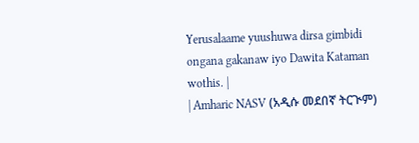Yerusalaame yuushuwa dirsa gimbidi ongana gakanaw iyo Dawita Kataman wothis. |
| Amharic NASV (አዲሱ መደበኛ ትርጒም)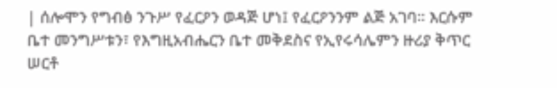| ሰሎሞን የግብፅ ንጉሥ የፈርዖን ወዳጅ ሆነ፤ የፈርዖንንም ልጅ አገባ። እርሱም ቤተ መንግሥቱን፣ የእግዚአብሔርን ቤተ መቅደስና የኢየሩሳሌምን ዙሪያ ቅጥር ሠርቶ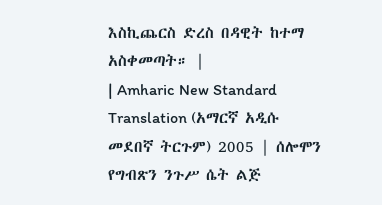እስኪጨርስ ድረስ በዳዊት ከተማ አስቀመጣት። |
| Amharic New Standard Translation (አማርኛ አዲሱ መደበኛ ትርጉም) 2005 | ሰሎሞን የግብጽን ንጉሥ ሴት ልጅ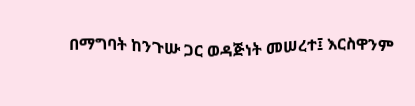በማግባት ከንጉሡ ጋር ወዳጅነት መሠረተ፤ እርስዋንም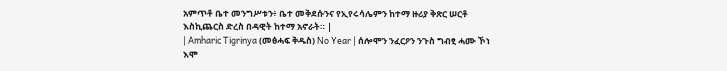አምጥቶ ቤተ መንግሥቱን፥ ቤተ መቅደሱንና የኢየሩሳሌምን ከተማ ዙሪያ ቅጽር ሠርቶ እስኪጨርስ ድረስ በዳዊት ከተማ አኖራት። |
| Amharic Tigrinya (መፅሓፍ ቅዱስ) No Year | ሰሎሞን ንፈርዖን ንጉስ ግብፂ ሓሙ ኾነ እሞ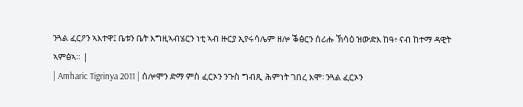ንጓል ፈርዖን ኣእተዋ፤ ቤቱን ቤት እግዚኣብሄርን ነቲ ኣብ ዙርያ ኢየሩሳሌም ዘሎ ቕፅርን ሰሪሑ ኽሳዕ ዝውድእ ከዓ፥ ናብ ከተማ ዳዊት ኣምፅኣ። |
| Amharic Tigrinya 2011 | ሰሎሞን ድማ ምስ ፈርኦን ንጉስ ግብጺ ሕምነት ገበረ እሞ፡ ንጓል ፈርኦን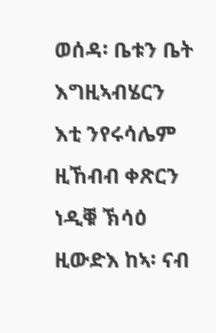ወሰዳ፡ ቤቱን ቤት እግዚኣብሄርን እቲ ንየሩሳሌም ዚኸብብ ቀጽርን ነዲቑ ኽሳዕ ዚውድእ ከኣ፡ ናብ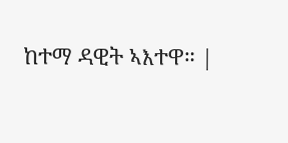ከተማ ዳዊት ኣእተዋ። |